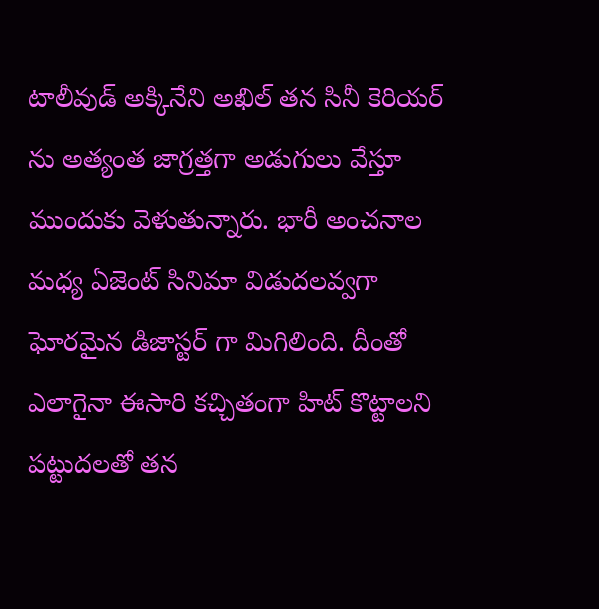టాలీవుడ్ అక్కినేని అఖిల్ తన సినీ కెరియర్ ను అత్యంత జాగ్రత్తగా అడుగులు వేస్తూ ముందుకు వెళుతున్నారు. భారీ అంచనాల మధ్య ఏజెంట్ సినిమా విడుదలవ్వగా ఘోరమైన డిజాస్టర్ గా మిగిలింది. దీంతో ఎలాగైనా ఈసారి కచ్చితంగా హిట్ కొట్టాలని పట్టుదలతో తన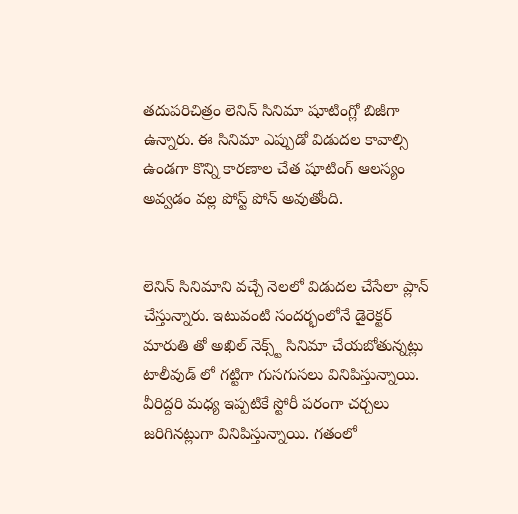తదుపరిచిత్రం లెనిన్ సినిమా షూటింగ్లో బిజీగా ఉన్నారు. ఈ సినిమా ఎప్పుడో విడుదల కావాల్సి ఉండగా కొన్ని కారణాల చేత షూటింగ్ ఆలస్యం అవ్వడం వల్ల పోస్ట్ పోన్ అవుతోంది.


లెనిన్ సినిమాని వచ్చే నెలలో విడుదల చేసేలా ప్లాన్ చేస్తున్నారు. ఇటువంటి సందర్భంలోనే డైరెక్టర్ మారుతి తో అఖిల్ నెక్స్ట్ సినిమా చేయబోతున్నట్లు టాలీవుడ్ లో గట్టిగా గుసగుసలు వినిపిస్తున్నాయి. వీరిద్దరి మధ్య ఇప్పటికే స్టోరీ పరంగా చర్చలు జరిగినట్లుగా వినిపిస్తున్నాయి. గతంలో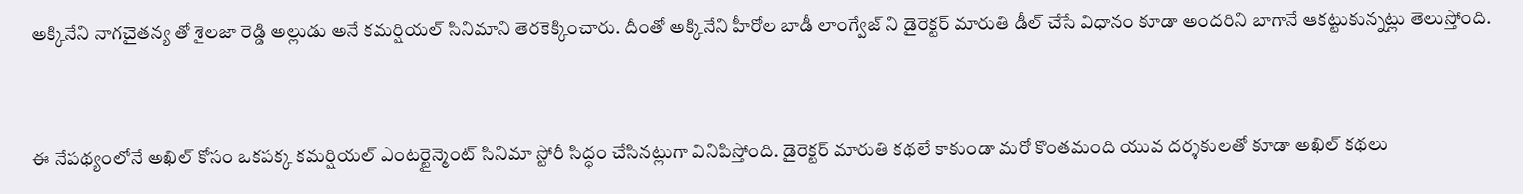అక్కినేని నాగచైతన్య తో శైలజా రెడ్డి అల్లుడు అనే కమర్షియల్ సినిమాని తెరకెక్కించారు. దీంతో అక్కినేని హీరోల బాడీ లాంగ్వేజ్ ని డైరెక్టర్ మారుతి డీల్ చేసే విధానం కూడా అందరిని బాగానే ఆకట్టుకున్నట్లు తెలుస్తోంది.


ఈ నేపథ్యంలోనే అఖిల్ కోసం ఒకపక్క కమర్షియల్ ఎంటర్టైన్మెంట్ సినిమా స్టోరీ సిద్ధం చేసినట్లుగా వినిపిస్తోంది. డైరెక్టర్ మారుతి కథలే కాకుండా మరో కొంతమంది యువ దర్శకులతో కూడా అఖిల్ కథలు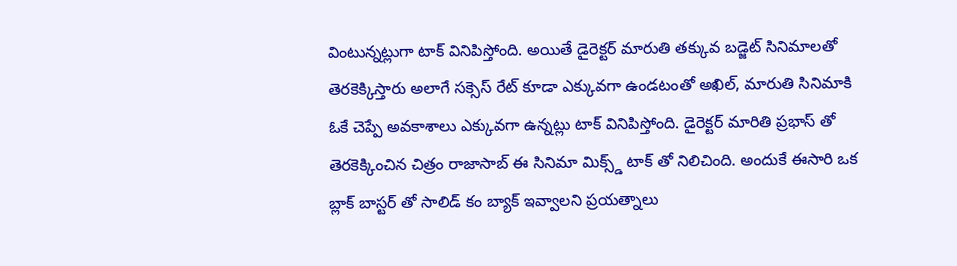వింటున్నట్లుగా టాక్ వినిపిస్తోంది. అయితే డైరెక్టర్ మారుతి తక్కువ బడ్జెట్ సినిమాలతో తెరకెక్కిస్తారు అలాగే సక్సెస్ రేట్ కూడా ఎక్కువగా ఉండటంతో అఖిల్, మారుతి సినిమాకి ఓకే చెప్పే అవకాశాలు ఎక్కువగా ఉన్నట్లు టాక్ వినిపిస్తోంది. డైరెక్టర్ మారితి ప్రభాస్ తో తెరకెక్కించిన చిత్రం రాజాసాబ్ ఈ సినిమా మిక్స్డ్ టాక్ తో నిలిచింది. అందుకే ఈసారి ఒక బ్లాక్ బాస్టర్ తో సాలిడ్ కం బ్యాక్ ఇవ్వాలని ప్రయత్నాలు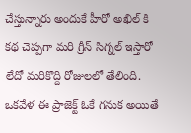చేస్తున్నారు అందుకే హీరో అఖిల్ కి కథ చెప్పగా మరి గ్రీన్ సిగ్నల్ ఇస్తారో లేదో మరికొద్ది రోజులలో తేలింది. ఒకవేళ ఈ ప్రాజెక్ట్ ఓకే గనుక అయితే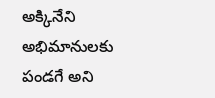అక్కినేని అభిమానులకు పండగే అని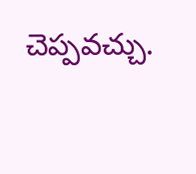చెప్పవచ్చు.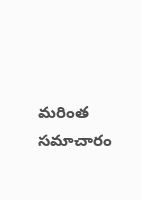మరింత సమాచారం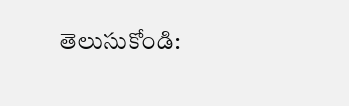తెలుసుకోండి: